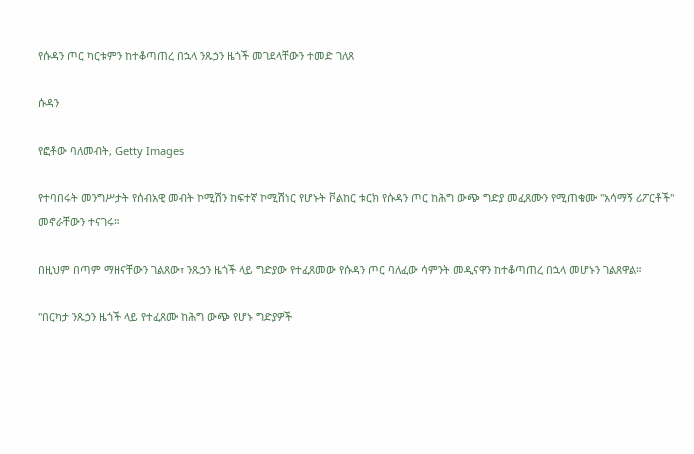የሱዳን ጦር ካርቱምን ከተቆጣጠረ በኋላ ንጹኃን ዜጎች መገደላቸውን ተመድ ገለጸ

ሱዳን

የፎቶው ባለመብት, Getty Images

የተባበሩት መንግሥታት የሰብአዊ መብት ኮሚሽን ከፍተኛ ኮሚሽነር የሆኑት ቮልከር ቱርክ የሱዳን ጦር ከሕግ ውጭ ግድያ መፈጸሙን የሚጠቁሙ "አሳማኝ ሪፖርቶች" መኖራቸውን ተናገሩ።

በዚህም በጣም ማዘናቸውን ገልጸው፣ ንጹኃን ዜጎች ላይ ግድያው የተፈጸመው የሱዳን ጦር ባለፈው ሳምንት መዲናዋን ከተቆጣጠረ በኋላ መሆኑን ገልጸዋል።

"በርካታ ንጹኃን ዜጎች ላይ የተፈጸሙ ከሕግ ውጭ የሆኑ ግድያዎች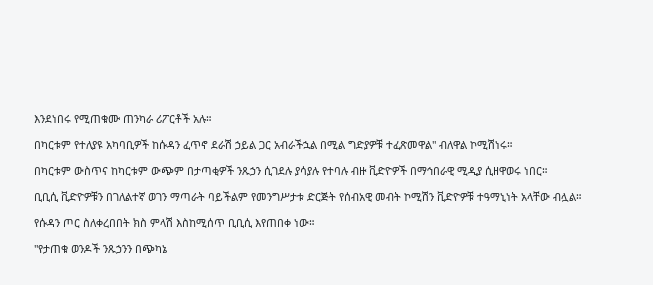እንደነበሩ የሚጠቁሙ ጠንካራ ሪፖርቶች አሉ።

በካርቱም የተለያዩ አካባቢዎች ከሱዳን ፈጥኖ ደራሽ ኃይል ጋር አብራችኋል በሚል ግድያዎቹ ተፈጽመዋል" ብለዋል ኮሚሽነሩ።

በካርቱም ውስጥና ከካርቱም ውጭም በታጣቂዎች ንጹኃን ሲገደሉ ያሳያሉ የተባሉ ብዙ ቪድዮዎች በማኅበራዊ ሚዲያ ሲዘዋወሩ ነበር።

ቢቢሲ ቪድዮዎቹን በገለልተኛ ወገን ማጣራት ባይችልም የመንግሥታቱ ድርጅት የሰብአዊ መብት ኮሚሽን ቪድዮዎቹ ተዓማኒነት አላቸው ብሏል።

የሱዳን ጦር ስለቀረበበት ክስ ምላሽ እስከሚሰጥ ቢቢሲ እየጠበቀ ነው።

"የታጠቁ ወንዶች ንጹኃንን በጭካኔ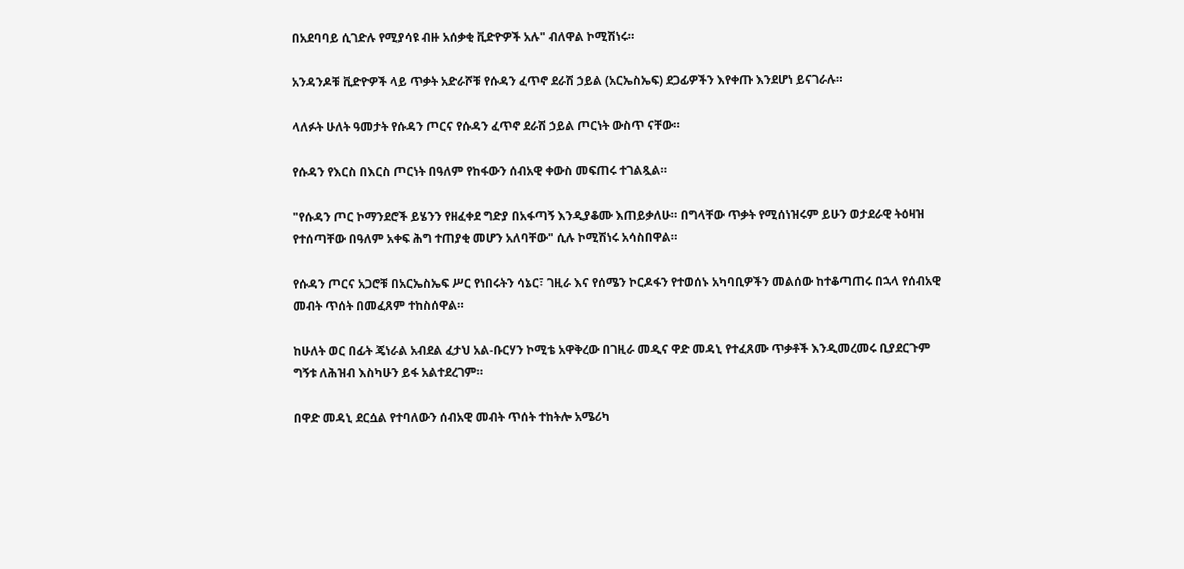በአደባባይ ሲገድሉ የሚያሳዩ ብዙ አሰቃቂ ቪድዮዎች አሉ" ብለዋል ኮሚሽነሩ።

አንዳንዶቹ ቪድዮዎች ላይ ጥቃት አድራሾቹ የሱዳን ፈጥኖ ደራሽ ኃይል (አርኤስኤፍ) ደጋፊዎችን እየቀጡ እንደሆነ ይናገራሉ።

ላለፉት ሁለት ዓመታት የሱዳን ጦርና የሱዳን ፈጥኖ ደራሽ ኃይል ጦርነት ውስጥ ናቸው።

የሱዳን የእርስ በእርስ ጦርነት በዓለም የከፋውን ሰብአዊ ቀውስ መፍጠሩ ተገልጿል።

"የሱዳን ጦር ኮማንደሮች ይሄንን የዘፈቀደ ግድያ በአፋጣኝ እንዲያቆሙ እጠይቃለሁ። በግላቸው ጥቃት የሚሰነዝሩም ይሁን ወታደራዊ ትዕዛዝ የተሰጣቸው በዓለም አቀፍ ሕግ ተጠያቂ መሆን አለባቸው" ሲሉ ኮሚሽነሩ አሳስበዋል።

የሱዳን ጦርና አጋሮቹ በአርኤስኤፍ ሥር የነበሩትን ሳኔር፣ ገዚራ እና የሰሜን ኮርዶፋን የተወሰኑ አካባቢዎችን መልሰው ከተቆጣጠሩ በኋላ የሰብአዊ መብት ጥሰት በመፈጸም ተከስሰዋል።

ከሁለት ወር በፊት ጄነራል አብደል ፈታህ አል-ቡርሃን ኮሚቴ አዋቅረው በገዚራ መዲና ዋድ መዳኒ የተፈጸሙ ጥቃቶች እንዲመረመሩ ቢያደርጉም ግኝቱ ለሕዝብ እስካሁን ይፋ አልተደረገም።

በዋድ መዳኒ ደርሷል የተባለውን ሰብአዊ መብት ጥሰት ተከትሎ አሜሪካ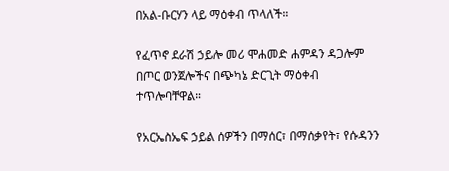በአል-ቡርሃን ላይ ማዕቀብ ጥላለች።

የፈጥኖ ደራሽ ኃይሎ መሪ ሞሐመድ ሐምዳን ዳጋሎም በጦር ወንጀሎችና በጭካኔ ድርጊት ማዕቀብ ተጥሎባቸዋል።

የአርኤስኤፍ ኃይል ሰዎችን በማሰር፣ በማሰቃየት፣ የሱዳንን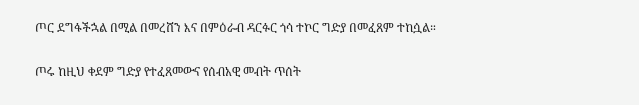ጦር ደግፋችኋል በሚል በመረሸን እና በምዕራብ ዳርፉር ጎሳ ተኮር ግድያ በመፈጸም ተከሷል።

ጦሩ ከዚህ ቀደም ግድያ የተፈጸመውና የሰብአዊ መብት ጥሰት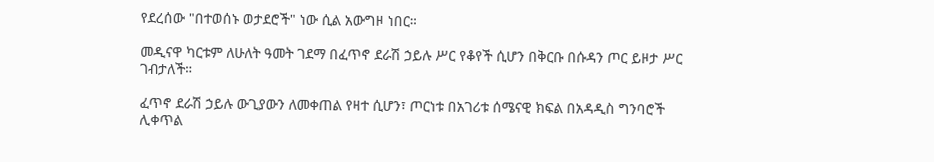የደረሰው "በተወሰኑ ወታደሮች" ነው ሲል አውግዞ ነበር።

መዲናዋ ካርቱም ለሁለት ዓመት ገደማ በፈጥኖ ደራሽ ኃይሉ ሥር የቆየች ሲሆን በቅርቡ በሱዳን ጦር ይዞታ ሥር ገብታለች።

ፈጥኖ ደራሽ ኃይሉ ውጊያውን ለመቀጠል የዛተ ሲሆን፣ ጦርነቱ በአገሪቱ ሰሜናዊ ክፍል በአዳዲስ ግንባሮች ሊቀጥል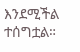እንደሚችል ተሰግቷል።